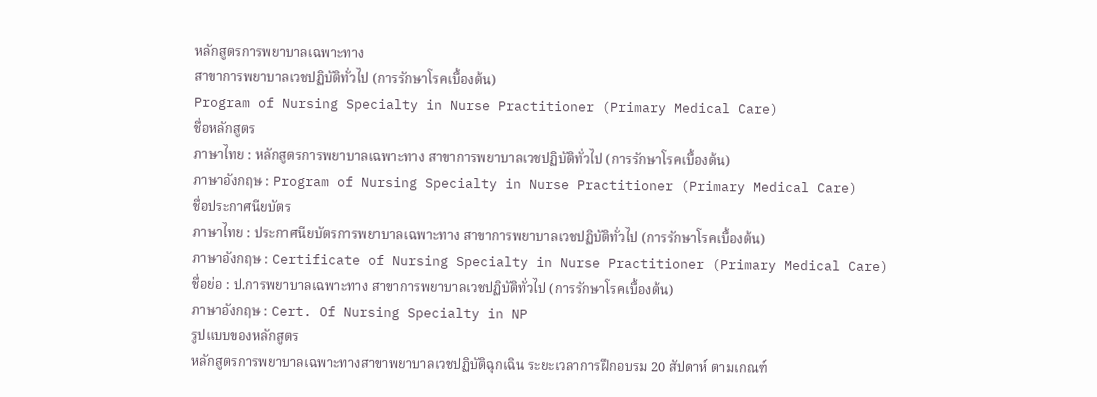หลักสูตรการพยาบาลเฉพาะทาง
สาขาการพยาบาลเวชปฏิบัติทั่วไป (การรักษาโรคเบื้องต้น)
Program of Nursing Specialty in Nurse Practitioner (Primary Medical Care)
ชื่อหลักสูตร
ภาษาไทย : หลักสูตรการพยาบาลเฉพาะทาง สาขาการพยาบาลเวชปฏิบัติทั่วไป (การรักษาโรคเบื้องต้น)
ภาษาอังกฤษ : Program of Nursing Specialty in Nurse Practitioner (Primary Medical Care)
ชื่อประกาศนียบัตร
ภาษาไทย : ประกาศนียบัตรการพยาบาลเฉพาะทาง สาขาการพยาบาลเวชปฏิบัติทั่วไป (การรักษาโรคเบื้องต้น)
ภาษาอังกฤษ : Certificate of Nursing Specialty in Nurse Practitioner (Primary Medical Care)
ชื่อย่อ : ป.การพยาบาลเฉพาะทาง สาขาการพยาบาลเวชปฏิบัติทั่วไป (การรักษาโรคเบื้องต้น)
ภาษาอังกฤษ : Cert. Of Nursing Specialty in NP
รูปแบบของหลักสูตร
หลักสูตรการพยาบาลเฉพาะทางสาขาพยาบาลเวชปฏิบัติฉุกเฉิน ระยะเวลาการฝึกอบรม 20 สัปดาห์ ตามเกณฑ์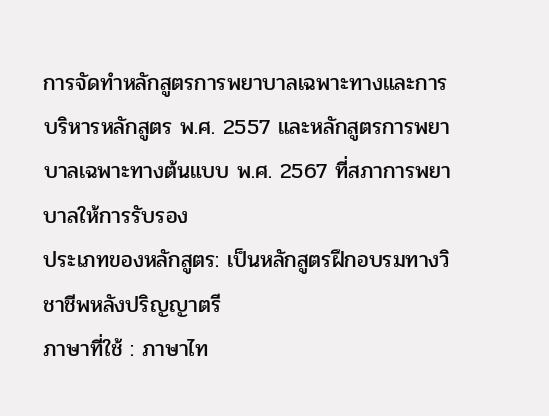การจัดทำหลักสูตรการพยาบาลเฉพาะทางและการบริหารหลักสูตร พ.ศ. 2557 และหลักสูตรการพยาบาลเฉพาะทางต้นแบบ พ.ศ. 2567 ที่สภาการพยาบาลให้การรับรอง
ประเภทของหลักสูตร: เป็นหลักสูตรฝึกอบรมทางวิชาชีพหลังปริญญาตรี
ภาษาที่ใช้ : ภาษาไท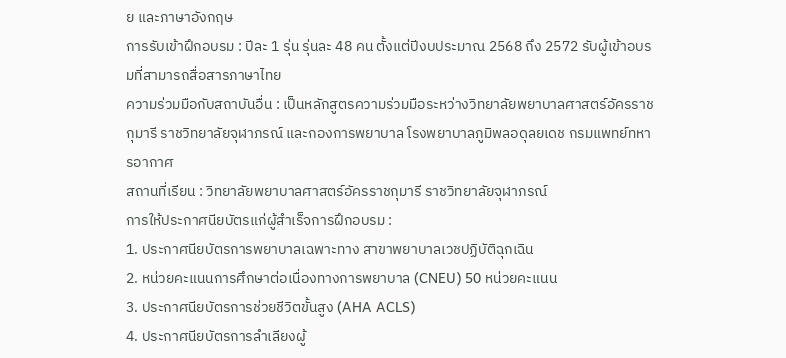ย และภาษาอังกฤษ
การรับเข้าฝึกอบรม : ปีละ 1 รุ่น รุ่นละ 48 คน ตั้งแต่ปีงบประมาณ 2568 ถึง 2572 รับผู้เข้าอบรมที่สามารถสื่อสารภาษาไทย
ความร่วมมือกับสถาบันอื่น : เป็นหลักสูตรความร่วมมือระหว่างวิทยาลัยพยาบาลศาสตร์อัครราชกุมารี ราชวิทยาลัยจุฬาภรณ์ และกองการพยาบาล โรงพยาบาลภูมิพลอดุลยเดช กรมแพทย์ทหารอากาศ
สถานที่เรียน : วิทยาลัยพยาบาลศาสตร์อัครราชกุมารี ราชวิทยาลัยจุฬาภรณ์
การให้ประกาศนียบัตรแก่ผู้สำเร็จการฝึกอบรม :
1. ประกาศนียบัตรการพยาบาลเฉพาะทาง สาขาพยาบาลเวชปฏิบัติฉุกเฉิน
2. หน่วยคะแนนการศึกษาต่อเนื่องทางการพยาบาล (CNEU) 50 หน่วยคะแนน
3. ประกาศนียบัตรการช่วยชีวิตขั้นสูง (AHA ACLS)
4. ประกาศนียบัตรการลำเลียงผู้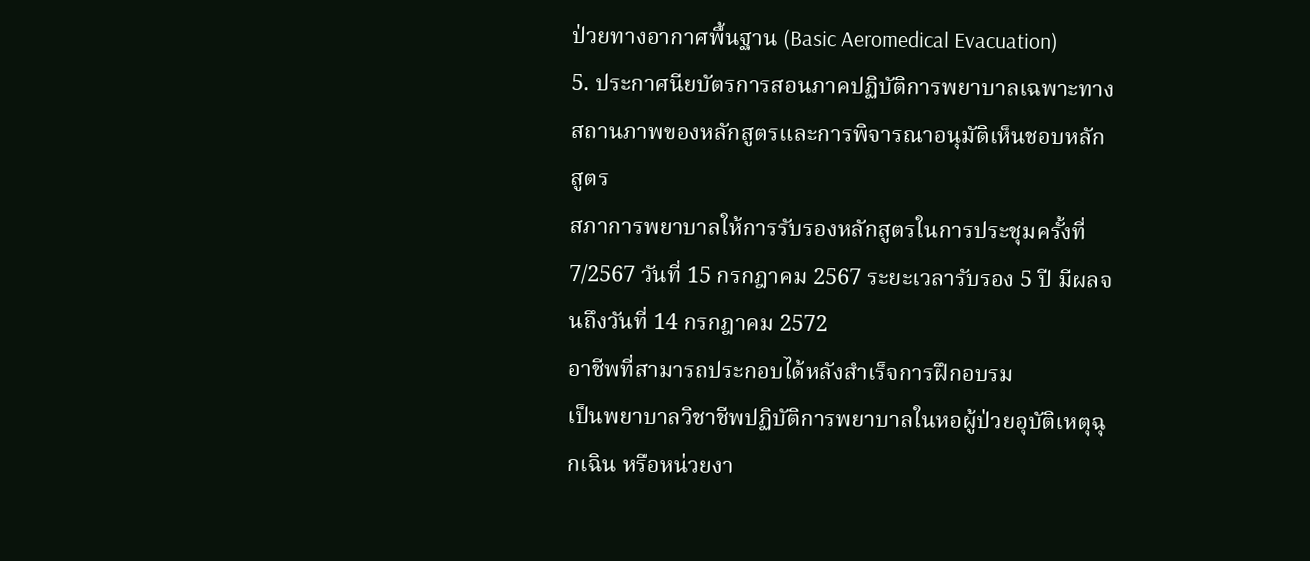ป่วยทางอากาศพื้นฐาน (Basic Aeromedical Evacuation)
5. ประกาศนียบัตรการสอนภาคปฏิบัติการพยาบาลเฉพาะทาง
สถานภาพของหลักสูตรและการพิจารณาอนุมัติเห็นชอบหลักสูตร
สภาการพยาบาลให้การรับรองหลักสูตรในการประชุมครั้งที่ 7/2567 วันที่ 15 กรกฎาคม 2567 ระยะเวลารับรอง 5 ปี มีผลจนถึงวันที่ 14 กรกฎาคม 2572
อาชีพที่สามารถประกอบได้หลังสำเร็จการฝึกอบรม
เป็นพยาบาลวิชาชีพปฏิบัติการพยาบาลในหอผู้ป่วยอุบัติเหตุฉุกเฉิน หรือหน่วยงา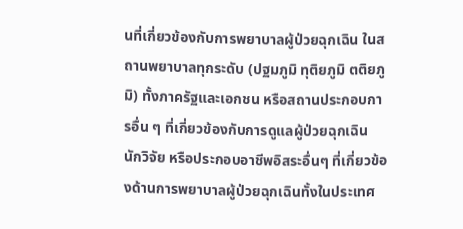นที่เกี่ยวข้องกับการพยาบาลผู้ป่วยฉุกเฉิน ในสถานพยาบาลทุกระดับ (ปฐมภูมิ ทุติยภูมิ ตติยภูมิ) ทั้งภาครัฐและเอกชน หรือสถานประกอบการอื่น ๆ ที่เกี่ยวข้องกับการดูแลผู้ป่วยฉุกเฉิน นักวิจัย หรือประกอบอาชีพอิสระอื่นๆ ที่เกี่ยวข้องด้านการพยาบาลผู้ป่วยฉุกเฉินทั้งในประเทศ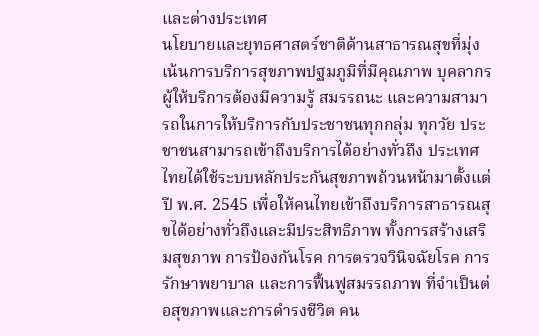และต่างประเทศ
นโยบายและยุทธศาสตร์ชาติด้านสาธารณสุขที่มุ่งเน้นการบริการสุขภาพปฐมภูมิที่มีคุณภาพ บุคลากร ผู้ให้บริการต้องมีความรู้ สมรรถนะ และความสามารถในการให้บริการกับประชาชนทุกกลุ่ม ทุกวัย ประชาชนสามารถเข้าถึงบริการได้อย่างทั่วถึง ประเทศไทยได้ใช้ระบบหลักประกันสุขภาพถ้วนหน้ามาตั้งแต่ปี พ.ศ. 2545 เพื่อให้คนไทยเข้าถึงบริการสาธารณสุขได้อย่างทั่วถึงและมีประสิทธิภาพ ทั้งการสร้างเสริมสุขภาพ การป้องกันโรค การตรวจวินิจฉัยโรค การรักษาพยาบาล และการฟื้นฟูสมรรถภาพ ที่จำเป็นต่อสุขภาพและการดำรงชีวิต คน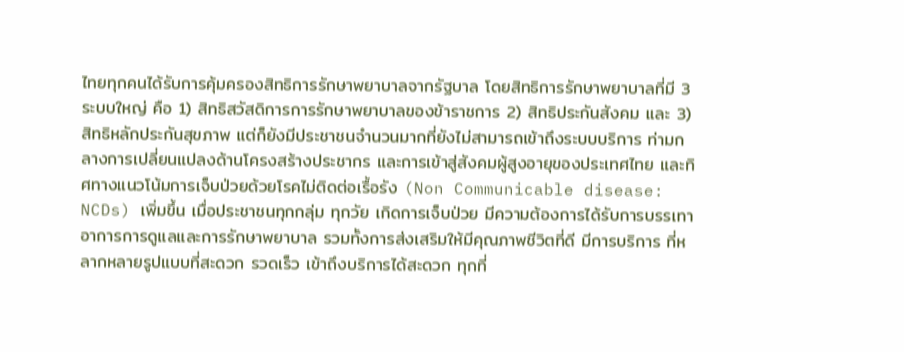ไทยทุกคนได้รับการคุ้มครองสิทธิการรักษาพยาบาลจากรัฐบาล โดยสิทธิการรักษาพยาบาลที่มี 3 ระบบใหญ่ คือ 1) สิทธิสวัสดิการการรักษาพยาบาลของข้าราชการ 2) สิทธิประกันสังคม และ 3) สิทธิหลักประกันสุขภาพ แต่ก็ยังมีประชาชนจำนวนมากที่ยังไม่สามารถเข้าถึงระบบบริการ ท่ามกลางการเปลี่ยนแปลงด้านโครงสร้างประชากร และการเข้าสู่สังคมผู้สูงอายุของประเทศไทย และทิศทางแนวโน้มการเจ็บป่วยด้วยโรคไม่ติดต่อเรื้อรัง (Non Communicable disease: NCDs) เพิ่มขึ้น เมื่อประชาชนทุกกลุ่ม ทุกวัย เกิดการเจ็บป่วย มีความต้องการได้รับการบรรเทาอาการการดูแลและการรักษาพยาบาล รวมทั้งการส่งเสริมให้มีคุณภาพชีวิตที่ดี มีการบริการ ที่หลากหลายรูปแบบที่สะดวก รวดเร็ว เข้าถึงบริการได้สะดวก ทุกที่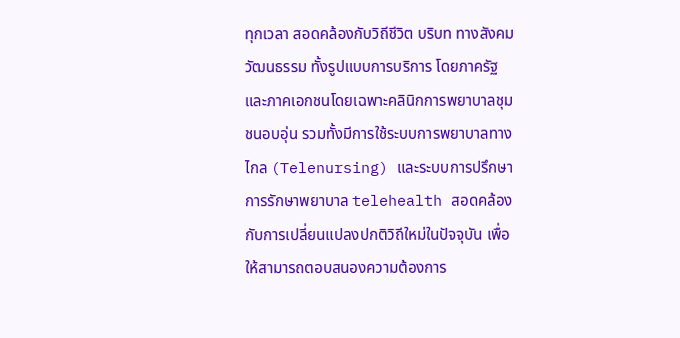ทุกเวลา สอดคล้องกับวิถีชีวิต บริบท ทางสังคม วัฒนธรรม ทั้งรูปแบบการบริการ โดยภาครัฐและภาคเอกชนโดยเฉพาะคลินิกการพยาบาลชุมชนอบอุ่น รวมทั้งมีการใช้ระบบการพยาบาลทางไกล (Telenursing) และระบบการปรึกษาการรักษาพยาบาล telehealth สอดคล้องกับการเปลี่ยนแปลงปกติวิถีใหม่ในปัจจุบัน เพื่อให้สามารถตอบสนองความต้องการ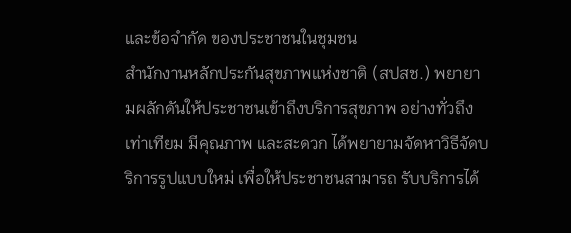และข้อจำกัด ของประชาชนในชุมชน
สำนักงานหลักประกันสุขภาพแห่งชาติ (สปสช.) พยายามผลักดันให้ประชาชนเข้าถึงบริการสุขภาพ อย่างทั่วถึง เท่าเทียม มีคุณภาพ และสะดวก ได้พยายามจัดหาวิธีจัดบริการรูปแบบใหม่ เพื่อให้ประชาชนสามารถ รับบริการได้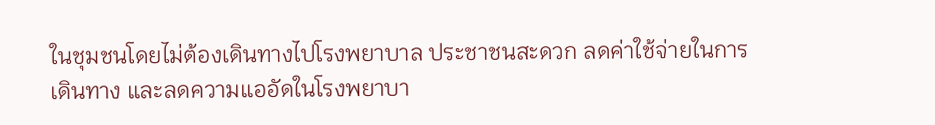ในชุมชนโดยไม่ต้องเดินทางไปโรงพยาบาล ประชาชนสะดวก ลดค่าใช้จ่ายในการเดินทาง และลดความแออัดในโรงพยาบา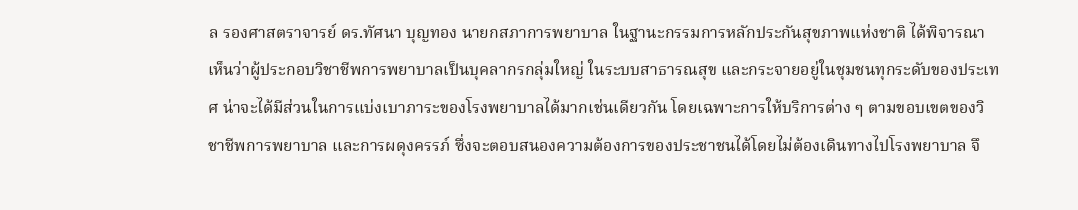ล รองศาสตราจารย์ ดร.ทัศนา บุญทอง นายกสภาการพยาบาล ในฐานะกรรมการหลักประกันสุขภาพแห่งชาติ ได้พิจารณาเห็นว่าผู้ประกอบวิชาชีพการพยาบาลเป็นบุคลากรกลุ่มใหญ่ ในระบบสาธารณสุข และกระจายอยู่ในชุมชนทุกระดับของประเทศ น่าจะได้มีส่วนในการแบ่งเบาภาระของโรงพยาบาลได้มากเช่นเดียวกัน โดยเฉพาะการให้บริการต่าง ๆ ตามขอบเขตของวิชาชีพการพยาบาล และการผดุงครรภ์ ซึ่งจะตอบสนองความต้องการของประชาชนได้โดยไม่ต้องเดินทางไปโรงพยาบาล จึ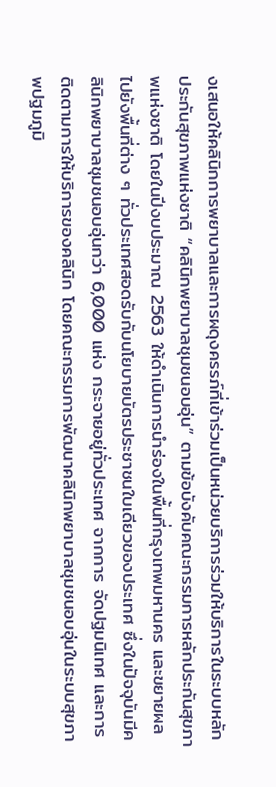งเสนอให้คลินิกการพยาบาลและการผดุงครรภ์ที่เข้าร่วมเป็นหน่วยบริการร่วมให้บริการในระบบหลักประกันสุขภาพแห่งชาติ “คลินิกพยาบาลชุมชนอบอุ่น” ตามข้อบังคับคณะกรรมการหลักประกันสุขภาพแห่งชาติ โดยในปีงบประมาณ 2563 ให้ดำเนินการนำร่องในพื้นที่กรุงเทพมหานคร และขยายผลไปยังพื้นที่ต่าง ๆ ทั่วประเทศสอดรับกับนโยบายบัตรประชาชนใบเดียวของประเทศ ซึ่งในปัจจุบันมีคลินิกพยาบาลชุมชนอบอุ่นกว่า 6,000 แห่ง กระจายอยู่ทั่วประเทศ จากการ จัดปฐมนิเทศ และการติดตามการให้บริการของคลินิก โดยคณะกรรมการพัฒนาคลินิกพยาบาลชุมชนอบอุ่นในระบบสุขภาพปฐมภูมิ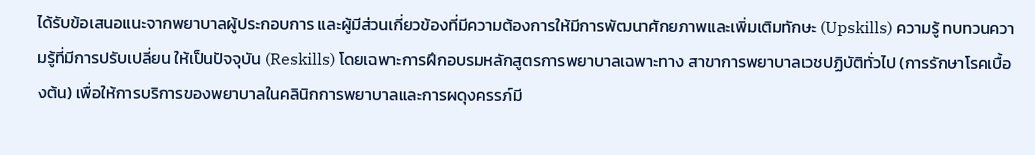ได้รับข้อเสนอแนะจากพยาบาลผู้ประกอบการ และผู้มีส่วนเกี่ยวข้องที่มีความต้องการให้มีการพัฒนาศักยภาพและเพิ่มเติมทักษะ (Upskills) ความรู้ ทบทวนความรู้ที่มีการปรับเปลี่ยน ให้เป็นปัจจุบัน (Reskills) โดยเฉพาะการฝึกอบรมหลักสูตรการพยาบาลเฉพาะทาง สาขาการพยาบาลเวชปฏิบัติทั่วไป (การรักษาโรคเบื้องต้น) เพื่อให้การบริการของพยาบาลในคลินิกการพยาบาลและการผดุงครรภ์มี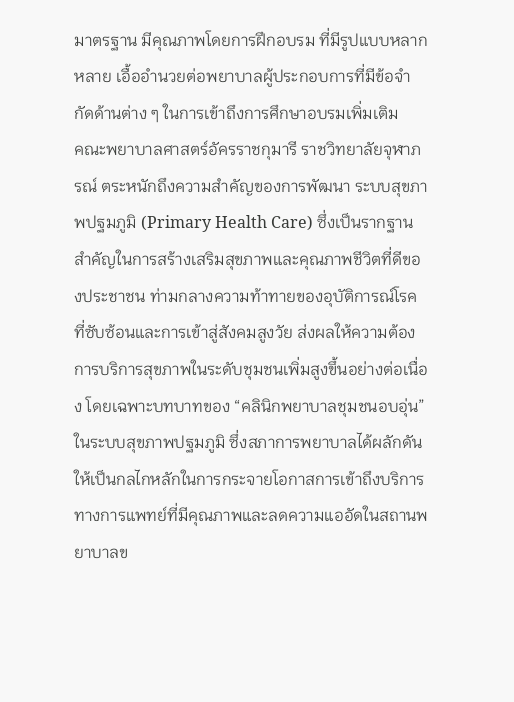มาตรฐาน มีคุณภาพโดยการฝึกอบรม ที่มีรูปแบบหลากหลาย เอื้ออำนวยต่อพยาบาลผู้ประกอบการที่มีข้อจำกัดด้านต่าง ๆ ในการเข้าถึงการศึกษาอบรมเพิ่มเติม
คณะพยาบาลศาสตร์อัครราชกุมารี ราชวิทยาลัยจุฬาภรณ์ ตระหนักถึงความสำคัญของการพัฒนา ระบบสุขภาพปฐมภูมิ (Primary Health Care) ซึ่งเป็นรากฐานสำคัญในการสร้างเสริมสุขภาพและคุณภาพชีวิตที่ดีของประชาชน ท่ามกลางความท้าทายของอุบัติการณ์โรคที่ซับซ้อนและการเข้าสู่สังคมสูงวัย ส่งผลให้ความต้องการบริการสุขภาพในระดับชุมชนเพิ่มสูงขึ้นอย่างต่อเนื่อง โดยเฉพาะบทบาทของ “คลินิกพยาบาลชุมชนอบอุ่น” ในระบบสุขภาพปฐมภูมิ ซึ่งสภาการพยาบาลได้ผลักดันให้เป็นกลไกหลักในการกระจายโอกาสการเข้าถึงบริการทางการแพทย์ที่มีคุณภาพและลดความแออัดในสถานพยาบาลข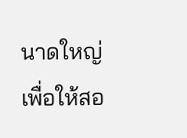นาดใหญ่ เพื่อให้สอ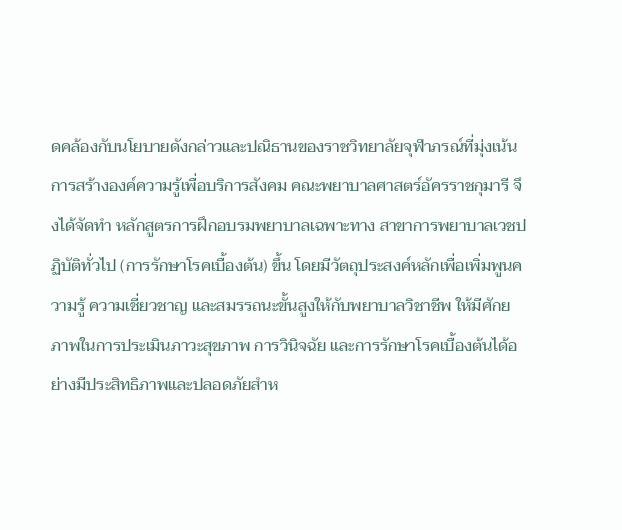ดคล้องกับนโยบายดังกล่าวและปณิธานของราชวิทยาลัยจุฬาภรณ์ที่มุ่งเน้นการสร้างองค์ความรู้เพื่อบริการสังคม คณะพยาบาลศาสตร์อัครราชกุมารี จึงได้จัดทำ หลักสูตรการฝึกอบรมพยาบาลเฉพาะทาง สาขาการพยาบาลเวชปฏิบัติทั่วไป (การรักษาโรคเบื้องต้น) ขึ้น โดยมีวัตถุประสงค์หลักเพื่อเพิ่มพูนความรู้ ความเชี่ยวชาญ และสมรรถนะขั้นสูงให้กับพยาบาลวิชาชีพ ให้มีศักยภาพในการประเมินภาวะสุขภาพ การวินิจฉัย และการรักษาโรคเบื้องต้นได้อย่างมีประสิทธิภาพและปลอดภัยสำห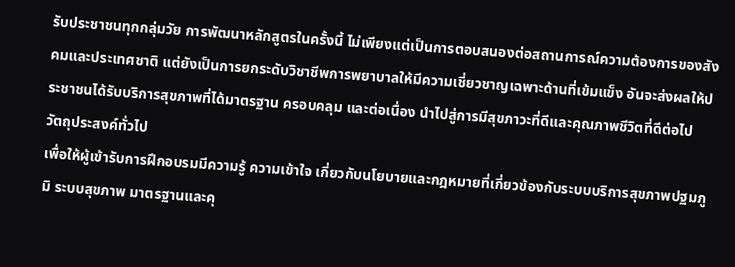รับประชาชนทุกกลุ่มวัย การพัฒนาหลักสูตรในครั้งนี้ ไม่เพียงแต่เป็นการตอบสนองต่อสถานการณ์ความต้องการของสังคมและประเทศชาติ แต่ยังเป็นการยกระดับวิชาชีพการพยาบาลให้มีความเชี่ยวชาญเฉพาะด้านที่เข้มแข็ง อันจะส่งผลให้ประชาชนได้รับบริการสุขภาพที่ได้มาตรฐาน ครอบคลุม และต่อเนื่อง นำไปสู่การมีสุขภาวะที่ดีและคุณภาพชีวิตที่ดีต่อไป
วัตถุประสงค์ทั่วไป
เพื่อให้ผู้เข้ารับการฝึกอบรมมีความรู้ ความเข้าใจ เกี่ยวกับนโยบายและกฎหมายที่เกี่ยวข้องกับระบบบริการสุขภาพปฐมภูมิ ระบบสุขภาพ มาตรฐานและคุ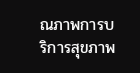ณภาพการบริการสุขภาพ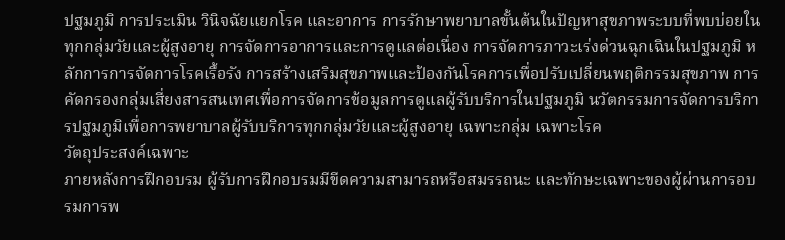ปฐมภูมิ การประเมิน วินิจฉัยแยกโรค และอาการ การรักษาพยาบาลขั้นต้นในปัญหาสุขภาพระบบที่พบบ่อยในทุกกลุ่มวัยและผู้สูงอายุ การจัดการอาการและการดูแลต่อเนื่อง การจัดการภาวะเร่งด่วนฉุกเฉินในปฐมภูมิ หลักการการจัดการโรคเรื้อรัง การสร้างเสริมสุขภาพและป้องกันโรคการเพื่อปรับเปลี่ยนพฤติกรรมสุขภาพ การคัดกรองกลุ่มเสี่ยงสารสนเทศเพื่อการจัดการข้อมูลการดูแลผู้รับบริการในปฐมภูมิ นวัตกรรมการจัดการบริการปฐมภูมิเพื่อการพยาบาลผู้รับบริการทุกกลุ่มวัยและผู้สูงอายุ เฉพาะกลุ่ม เฉพาะโรค
วัตถุประสงค์เฉพาะ
ภายหลังการฝึกอบรม ผู้รับการฝึกอบรมมีขีดความสามารถหรือสมรรถนะ และทักษะเฉพาะของผู้ผ่านการอบรมการพ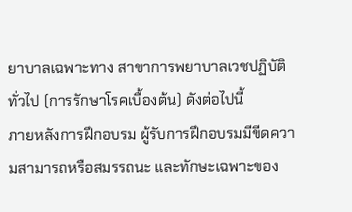ยาบาลเฉพาะทาง สาขาการพยาบาลเวชปฏิบัติทั่วไป (การรักษาโรคเบื้องต้น) ดังต่อไปนี้
ภายหลังการฝึกอบรม ผู้รับการฝึกอบรมมีขีดความสามารถหรือสมรรถนะ และทักษะเฉพาะของ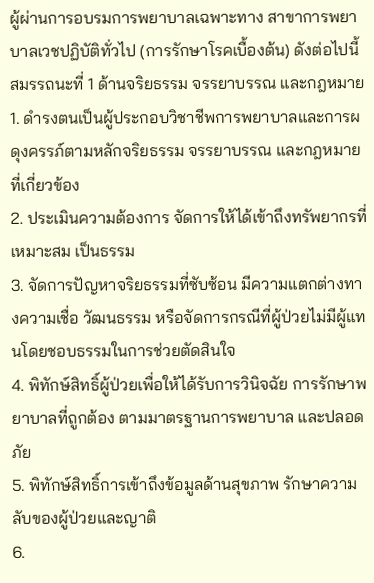ผู้ผ่านการอบรมการพยาบาลเฉพาะทาง สาขาการพยาบาลเวชปฏิบัติทั่วไป (การรักษาโรคเบื้องต้น) ดังต่อไปนี้
สมรรถนะที่ 1 ด้านจริยธรรม จรรยาบรรณ และกฎหมาย
1. ดำรงตนเป็นผู้ประกอบวิชาชีพการพยาบาลและการผดุงครรภ์ตามหลักจริยธรรม จรรยาบรรณ และกฎหมายที่เกี่ยวข้อง
2. ประเมินความต้องการ จัดการให้ได้เข้าถึงทรัพยากรที่เหมาะสม เป็นธรรม
3. จัดการปัญหาจริยธรรมที่ซับซ้อน มีความแตกต่างทางความเชื่อ วัฒนธรรม หรือจัดการกรณีที่ผู้ป่วยไม่มีผู้แทนโดยชอบธรรมในการช่วยตัดสินใจ
4. พิทักษ์สิทธิ์ผู้ป่วยเพื่อให้ได้รับการวินิจฉัย การรักษาพยาบาลที่ถูกต้อง ตามมาตรฐานการพยาบาล และปลอดภัย
5. พิทักษ์สิทธิ์การเข้าถึงข้อมูลด้านสุขภาพ รักษาความลับของผู้ป่วยและญาติ
6.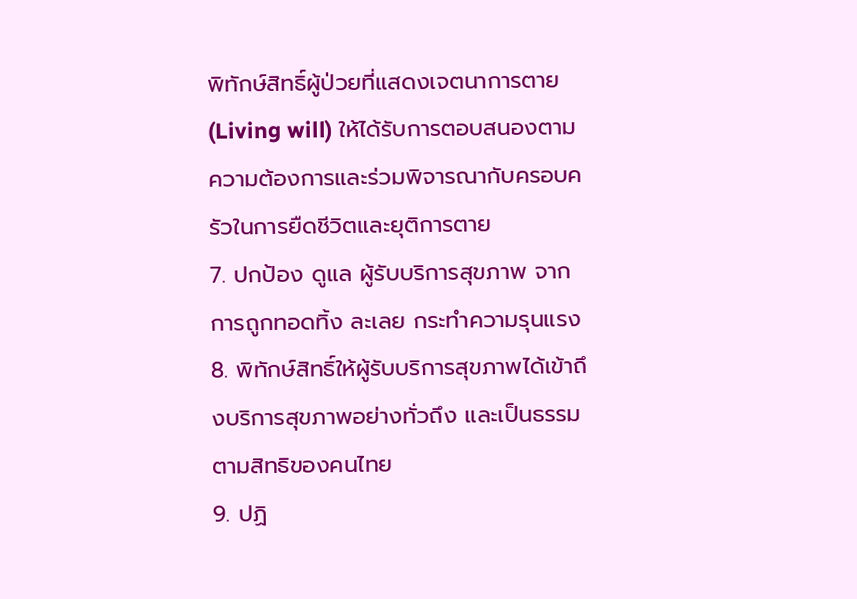พิทักษ์สิทธิ์ผู้ป่วยที่แสดงเจตนาการตาย (Living will) ให้ได้รับการตอบสนองตามความต้องการและร่วมพิจารณากับครอบครัวในการยืดชีวิตและยุติการตาย
7. ปกป้อง ดูแล ผู้รับบริการสุขภาพ จากการถูกทอดทิ้ง ละเลย กระทำความรุนแรง
8. พิทักษ์สิทธิ์ให้ผู้รับบริการสุขภาพได้เข้าถึงบริการสุขภาพอย่างทั่วถึง และเป็นธรรมตามสิทธิของคนไทย
9. ปฏิ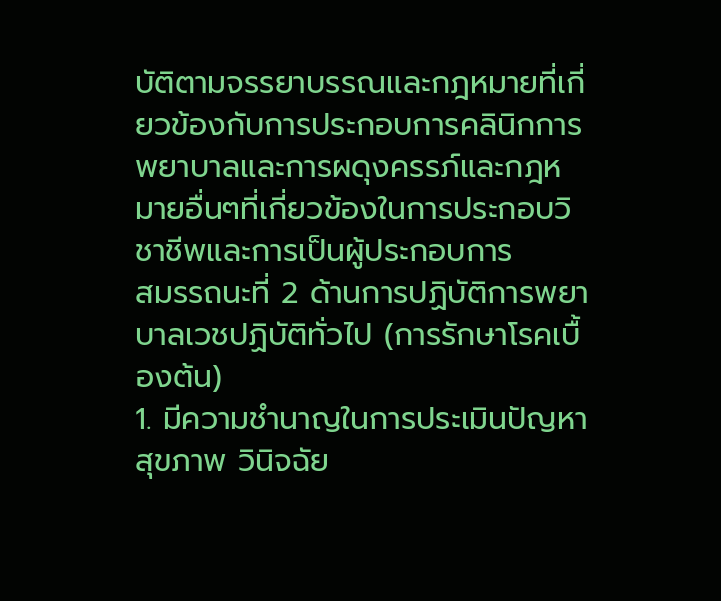บัติตามจรรยาบรรณและกฎหมายที่เกี่ยวข้องกับการประกอบการคลินิกการพยาบาลและการผดุงครรภ์และกฎหมายอื่นๆที่เกี่ยวข้องในการประกอบวิชาชีพและการเป็นผู้ประกอบการ
สมรรถนะที่ 2 ด้านการปฏิบัติการพยาบาลเวชปฏิบัติทั่วไป (การรักษาโรคเบื้องต้น)
1. มีความชำนาญในการประเมินปัญหาสุขภาพ วินิจฉัย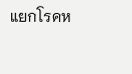แยกโรคห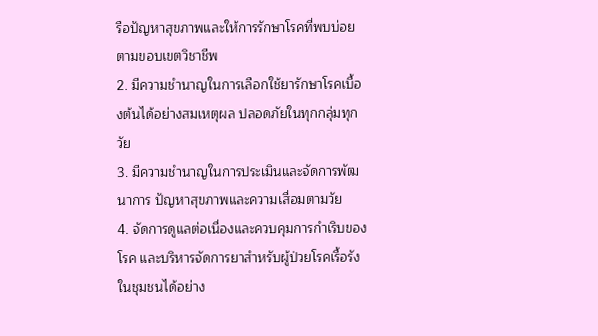รือปัญหาสุขภาพและให้การรักษาโรคที่พบบ่อยตามขอบเขตวิชาชีพ
2. มีความชำนาญในการเลือกใช้ยารักษาโรคเบื้องต้นได้อย่างสมเหตุผล ปลอดภัยในทุกกลุ่มทุกวัย
3. มีความชำนาญในการประเมินและจัดการพัฒนาการ ปัญหาสุขภาพและความเสื่อมตามวัย
4. จัดการดูแลต่อเนื่องและควบคุมการกำเริบของโรค และบริหารจัดการยาสำหรับผู้ป่วยโรคเรื้อรังในชุมชนได้อย่าง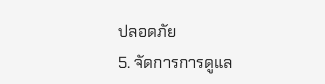ปลอดภัย
5. จัดการการดูแล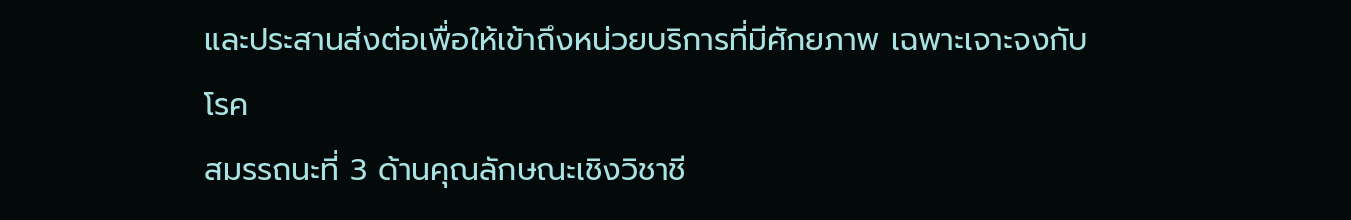และประสานส่งต่อเพื่อให้เข้าถึงหน่วยบริการที่มีศักยภาพ เฉพาะเจาะจงกับโรค
สมรรถนะที่ 3 ด้านคุณลักษณะเชิงวิชาชี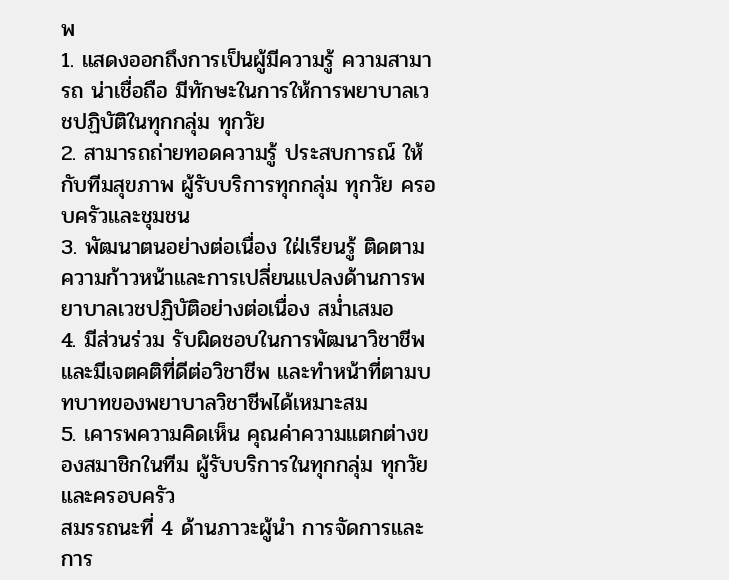พ
1. แสดงออกถึงการเป็นผู้มีความรู้ ความสามารถ น่าเชื่อถือ มีทักษะในการให้การพยาบาลเวชปฏิบัติในทุกกลุ่ม ทุกวัย
2. สามารถถ่ายทอดความรู้ ประสบการณ์ ให้กับทีมสุขภาพ ผู้รับบริการทุกกลุ่ม ทุกวัย ครอบครัวและชุมชน
3. พัฒนาตนอย่างต่อเนื่อง ใฝ่เรียนรู้ ติดตามความก้าวหน้าและการเปลี่ยนแปลงด้านการพยาบาลเวชปฏิบัติอย่างต่อเนื่อง สม่ำเสมอ
4. มีส่วนร่วม รับผิดชอบในการพัฒนาวิชาชีพและมีเจตคติที่ดีต่อวิชาชีพ และทำหน้าที่ตามบทบาทของพยาบาลวิชาชีพได้เหมาะสม
5. เคารพความคิดเห็น คุณค่าความแตกต่างของสมาชิกในทีม ผู้รับบริการในทุกกลุ่ม ทุกวัยและครอบครัว
สมรรถนะที่ 4 ด้านภาวะผู้นำ การจัดการและการ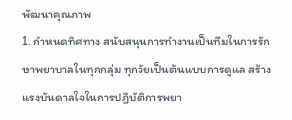พัฒนาคุณภาพ
1. กำหนดทิศทาง สนับสนุนการทำงานเป็นทีมในการรักษาพยาบาลในทุกกลุ่ม ทุกวัยเป็นต้นแบบการดูแล สร้างแรงบันดาลใจในการปฏิบัติการพยา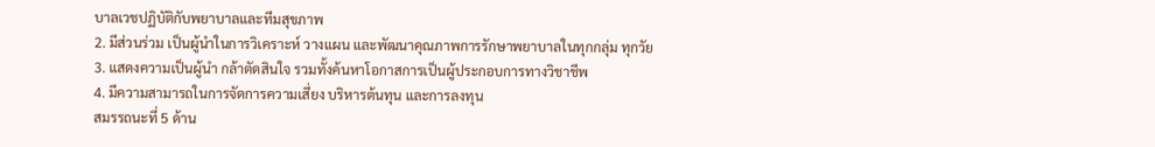บาลเวชปฏิบัติกับพยาบาลและทีมสุขภาพ
2. มีส่วนร่วม เป็นผู้นำในการวิเคราะห์ วางแผน และพัฒนาคุณภาพการรักษาพยาบาลในทุกกลุ่ม ทุกวัย
3. แสดงความเป็นผู้นำ กล้าตัดสินใจ รวมทั้งค้นหาโอกาสการเป็นผู้ประกอบการทางวิชาชีพ
4. มีความสามารถในการจัดการความเสี่ยง บริหารต้นทุน และการลงทุน
สมรรถนะที่ 5 ด้าน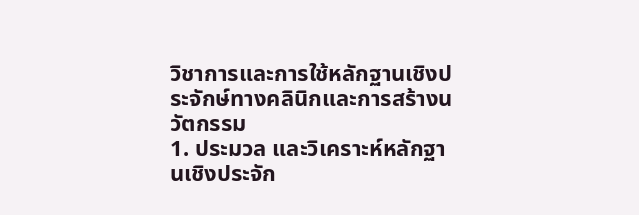วิชาการและการใช้หลักฐานเชิงประจักษ์ทางคลินิกและการสร้างนวัตกรรม
1. ประมวล และวิเคราะห์หลักฐานเชิงประจัก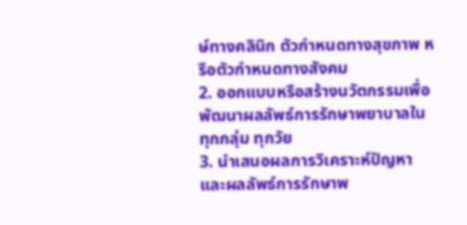ษ์ทางคลินิก ตัวกำหนดทางสุขภาพ หรือตัวกำหนดทางสังคม
2. ออกแบบหรือสร้างนวัตกรรมเพื่อพัฒนาผลลัพธ์การรักษาพยาบาลในทุกกลุ่ม ทุกวัย
3. นำเสนอผลการวิเคราะห์ปัญหาและผลลัพธ์การรักษาพ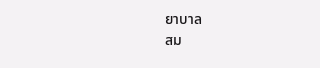ยาบาล
สม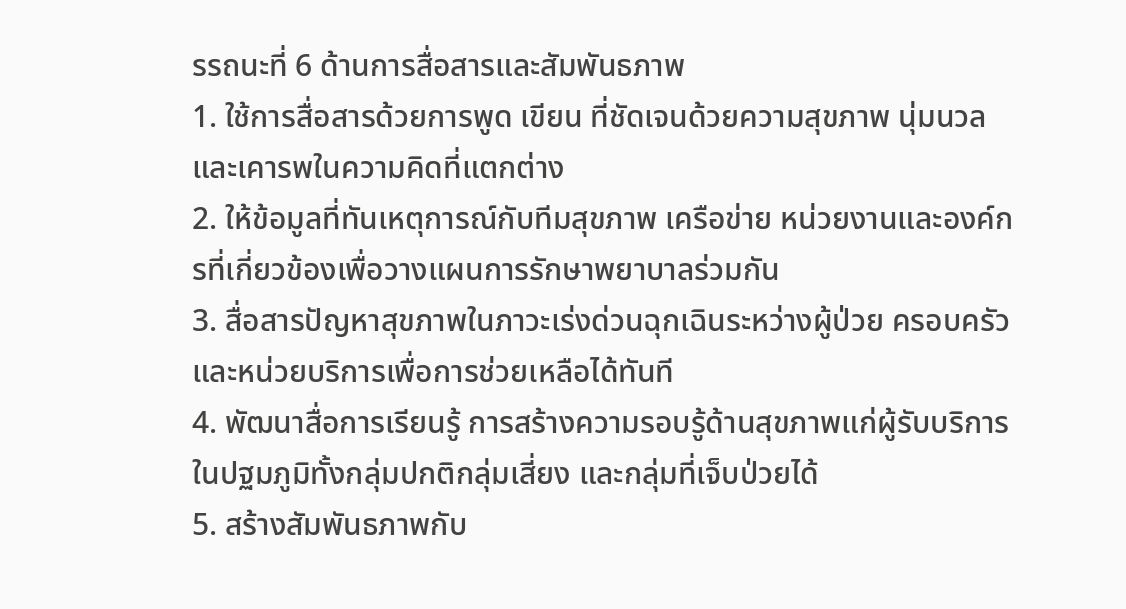รรถนะที่ 6 ด้านการสื่อสารและสัมพันธภาพ
1. ใช้การสื่อสารด้วยการพูด เขียน ที่ชัดเจนด้วยความสุขภาพ นุ่มนวล และเคารพในความคิดที่แตกต่าง
2. ให้ข้อมูลที่ทันเหตุการณ์กับทีมสุขภาพ เครือข่าย หน่วยงานและองค์กรที่เกี่ยวข้องเพื่อวางแผนการรักษาพยาบาลร่วมกัน
3. สื่อสารปัญหาสุขภาพในภาวะเร่งด่วนฉุกเฉินระหว่างผู้ป่วย ครอบครัวและหน่วยบริการเพื่อการช่วยเหลือได้ทันที
4. พัฒนาสื่อการเรียนรู้ การสร้างความรอบรู้ด้านสุขภาพแก่ผู้รับบริการในปฐมภูมิทั้งกลุ่มปกติกลุ่มเสี่ยง และกลุ่มที่เจ็บป่วยได้
5. สร้างสัมพันธภาพกับ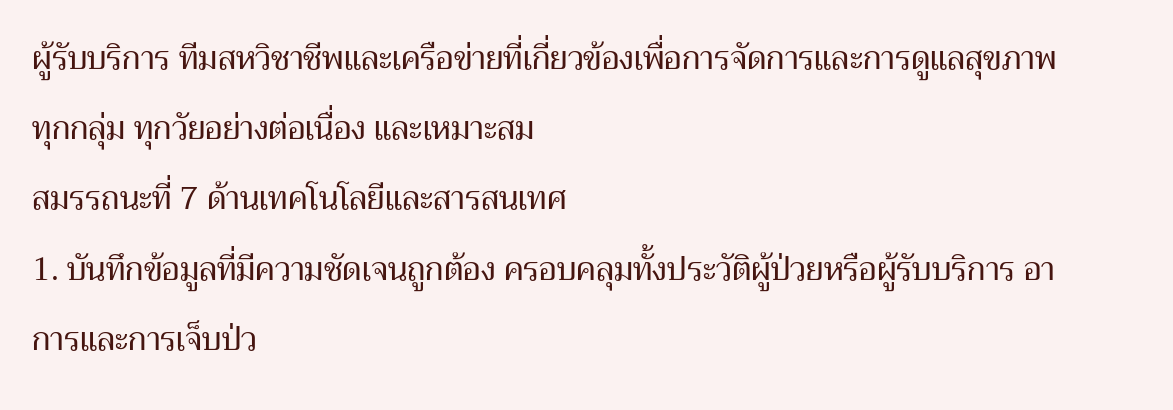ผู้รับบริการ ทีมสหวิชาชีพและเครือข่ายที่เกี่ยวข้องเพื่อการจัดการและการดูแลสุขภาพทุกกลุ่ม ทุกวัยอย่างต่อเนื่อง และเหมาะสม
สมรรถนะที่ 7 ด้านเทคโนโลยีและสารสนเทศ
1. บันทึกข้อมูลที่มีความชัดเจนถูกต้อง ครอบคลุมทั้งประวัติผู้ป่วยหรือผู้รับบริการ อาการและการเจ็บป่ว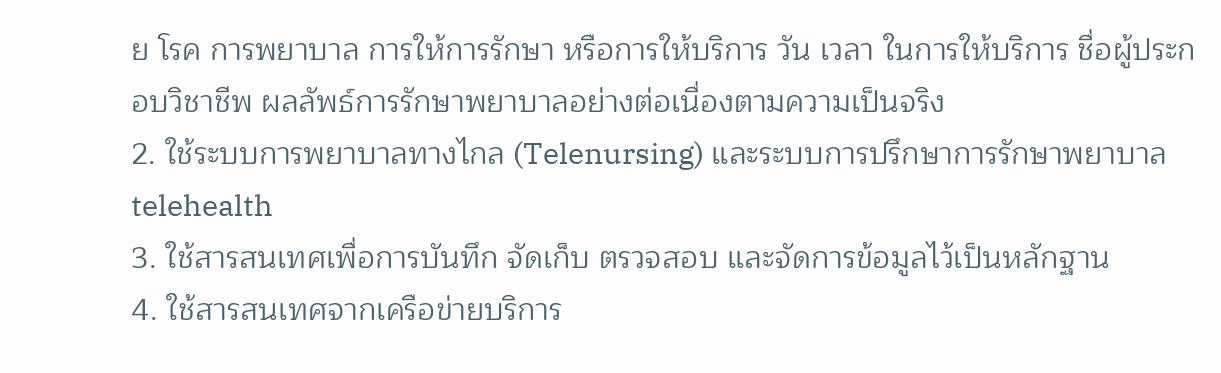ย โรค การพยาบาล การให้การรักษา หรือการให้บริการ วัน เวลา ในการให้บริการ ชื่อผู้ประกอบวิชาชีพ ผลลัพธ์การรักษาพยาบาลอย่างต่อเนื่องตามความเป็นจริง
2. ใช้ระบบการพยาบาลทางไกล (Telenursing) และระบบการปรึกษาการรักษาพยาบาล telehealth
3. ใช้สารสนเทศเพื่อการบันทึก จัดเก็บ ตรวจสอบ และจัดการข้อมูลไว้เป็นหลักฐาน
4. ใช้สารสนเทศจากเครือข่ายบริการ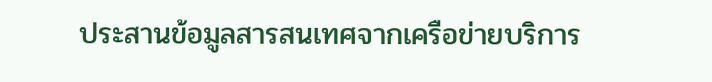ประสานข้อมูลสารสนเทศจากเครือข่ายบริการ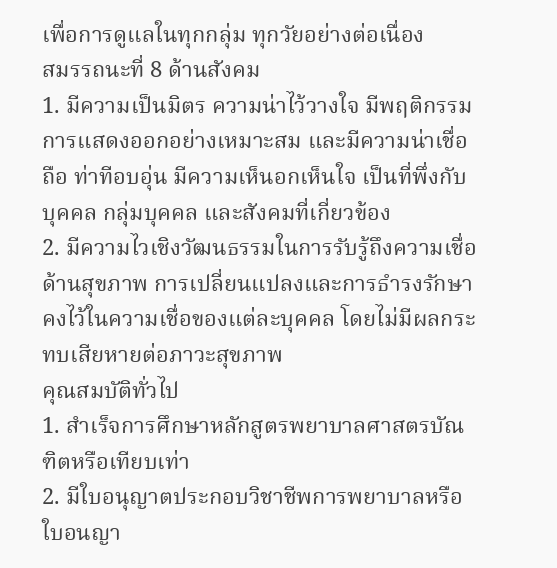เพื่อการดูแลในทุกกลุ่ม ทุกวัยอย่างต่อเนื่อง
สมรรถนะที่ 8 ด้านสังคม
1. มีความเป็นมิตร ความน่าไว้วางใจ มีพฤติกรรมการแสดงออกอย่างเหมาะสม และมีความน่าเชื่อถือ ท่าทีอบอุ่น มีความเห็นอกเห็นใจ เป็นที่พึ่งกับบุคคล กลุ่มบุคคล และสังคมที่เกี่ยวข้อง
2. มีความไวเชิงวัฒนธรรมในการรับรู้ถึงความเชื่อด้านสุขภาพ การเปลี่ยนแปลงและการธำรงรักษาคงไว้ในความเชื่อของแต่ละบุคคล โดยไม่มีผลกระทบเสียหายต่อภาวะสุขภาพ
คุณสมบัติทั่วไป
1. สำเร็จการศึกษาหลักสูตรพยาบาลศาสตรบัณฑิตหรือเทียบเท่า
2. มีใบอนุญาตประกอบวิชาชีพการพยาบาลหรือใบอนญา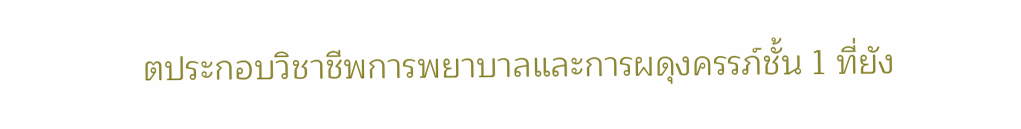ตประกอบวิชาชีพการพยาบาลและการผดุงครรภ์ชั้น 1 ที่ยัง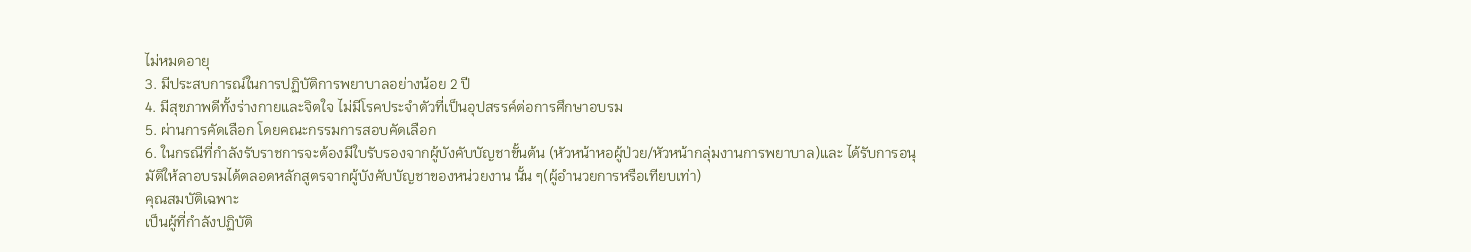ไม่หมดอายุ
3. มีประสบการณ์ในการปฏิบัติการพยาบาลอย่างน้อย 2 ปี
4. มีสุขภาพดีทั้งร่างกายและจิตใจ ไม่มีโรคประจำตัวที่เป็นอุปสรรค์ต่อการศึกษาอบรม
5. ผ่านการคัดเลือก โดยคณะกรรมการสอบคัดเลือก
6. ในกรณีที่กำลังรับราชการจะต้องมีใบรับรองจากผู้บังคับบัญชาขั้นต้น (หัวหน้าหอผู้ป่วย/หัวหน้ากลุ่มงานการพยาบาล)และ ได้รับการอนุมัติให้ลาอบรมได้ตลอดหลักสูตรจากผู้บังคับบัญชาของหน่วยงาน นั้น ๆ(ผู้อำนวยการหรือเทียบเท่า)
คุณสมบัติเฉพาะ
เป็นผู้ที่กำลังปฏิบัติ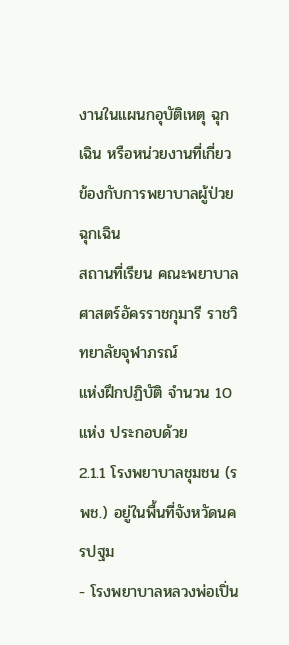งานในแผนกอุบัติเหตุ ฉุกเฉิน หรือหน่วยงานที่เกี่ยวข้องกับการพยาบาลผู้ป่วยฉุกเฉิน
สถานที่เรียน คณะพยาบาลศาสตร์อัครราชกุมารี ราชวิทยาลัยจุฬาภรณ์
แห่งฝึกปฏิบัติ จำนวน 10 แห่ง ประกอบด้วย
2.1.1 โรงพยาบาลชุมชน (รพช.) อยู่ในพื้นที่จังหวัดนครปฐม
- โรงพยาบาลหลวงพ่อเปิ่น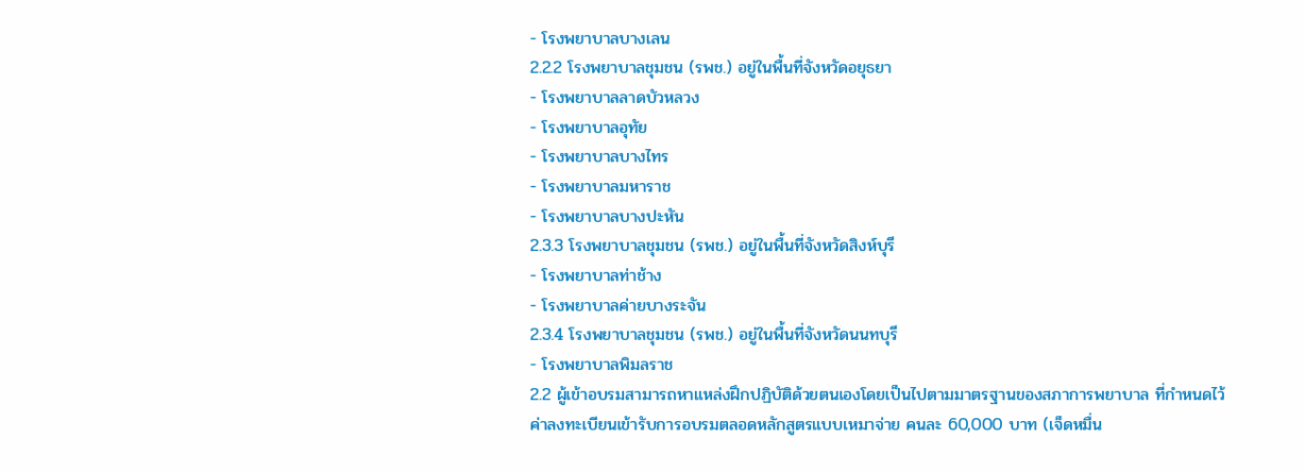- โรงพยาบาลบางเลน
2.2.2 โรงพยาบาลชุมชน (รพช.) อยู่ในพื้นที่จังหวัดอยุธยา
- โรงพยาบาลลาดบัวหลวง
- โรงพยาบาลอุทัย
- โรงพยาบาลบางไทร
- โรงพยาบาลมหาราช
- โรงพยาบาลบางปะหัน
2.3.3 โรงพยาบาลชุมชน (รพช.) อยู่ในพื้นที่จังหวัดสิงห์บุรี
- โรงพยาบาลท่าช้าง
- โรงพยาบาลค่ายบางระจัน
2.3.4 โรงพยาบาลชุมชน (รพช.) อยู่ในพื้นที่จังหวัดนนทบุรี
- โรงพยาบาลพิมลราช
2.2 ผู้เข้าอบรมสามารถหาแหล่งฝึกปฏิบัติด้วยตนเองโดยเป็นไปตามมาตรฐานของสภาการพยาบาล ที่กำหนดไว้
ค่าลงทะเบียนเข้ารับการอบรมตลอดหลักสูตรแบบเหมาจ่าย คนละ 60,000 บาท (เจ็ดหมื่น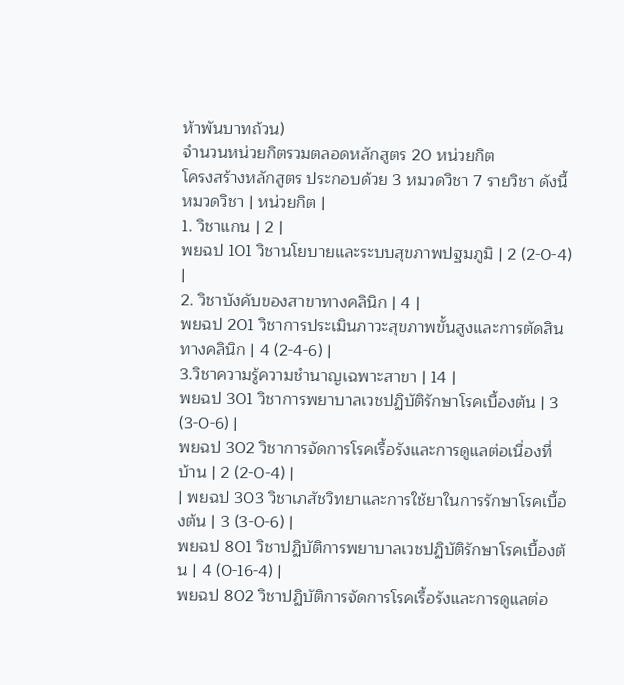ห้าพันบาทถ้วน)
จำนวนหน่วยกิตรวมตลอดหลักสูตร 20 หน่วยกิต
โครงสร้างหลักสูตร ประกอบด้วย 3 หมวดวิชา 7 รายวิชา ดังนี้
หมวดวิชา | หน่วยกิต |
1. วิชาแกน | 2 |
พยฉป 101 วิชานโยบายและระบบสุขภาพปฐมภูมิ | 2 (2-0-4) |
2. วิชาบังคับของสาขาทางคลินิก | 4 |
พยฉป 201 วิชาการประเมินภาวะสุขภาพขั้นสูงและการตัดสินทางคลินิก | 4 (2-4-6) |
3.วิชาความรู้ความชำนาญเฉพาะสาขา | 14 |
พยฉป 301 วิชาการพยาบาลเวชปฏิบัติรักษาโรคเบื้องต้น | 3 (3-0-6) |
พยฉป 302 วิชาการจัดการโรคเรื้อรังและการดูแลต่อเนื่องที่บ้าน | 2 (2-0-4) |
| พยฉป 303 วิชาเภสัชวิทยาและการใช้ยาในการรักษาโรคเบื้องต้น | 3 (3-0-6) |
พยฉป 801 วิชาปฏิบัติการพยาบาลเวชปฏิบัติรักษาโรคเบื้องต้น | 4 (0-16-4) |
พยฉป 802 วิชาปฏิบัติการจัดการโรคเรื้อรังและการดูแลต่อ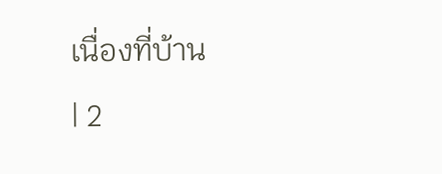เนื่องที่บ้าน
| 2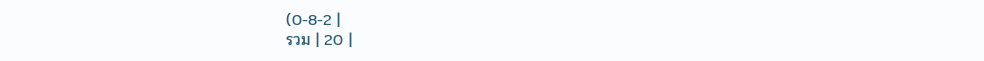(0-8-2 |
รวม | 20 |